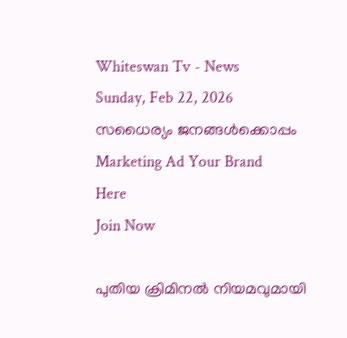Whiteswan Tv - News
Sunday, Feb 22, 2026
സധൈര്യം ജനങ്ങൾക്കൊപ്പം
Marketing Ad Your Brand
Here
Join Now

പുതിയ ക്രിമിനൽ നിയമവുമായി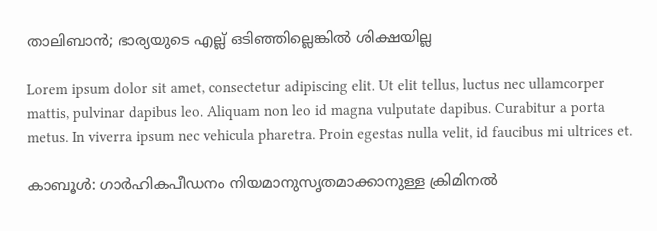താലിബാൻ; ഭാര്യയുടെ എല്ല് ഒടിഞ്ഞില്ലെങ്കിൽ ശിക്ഷയില്ല

Lorem ipsum dolor sit amet, consectetur adipiscing elit. Ut elit tellus, luctus nec ullamcorper mattis, pulvinar dapibus leo. Aliquam non leo id magna vulputate dapibus. Curabitur a porta metus. In viverra ipsum nec vehicula pharetra. Proin egestas nulla velit, id faucibus mi ultrices et.

കാബൂൾ: ഗാർഹികപീഡനം നിയമാനുസൃതമാക്കാനുള്ള ക്രിമിനൽ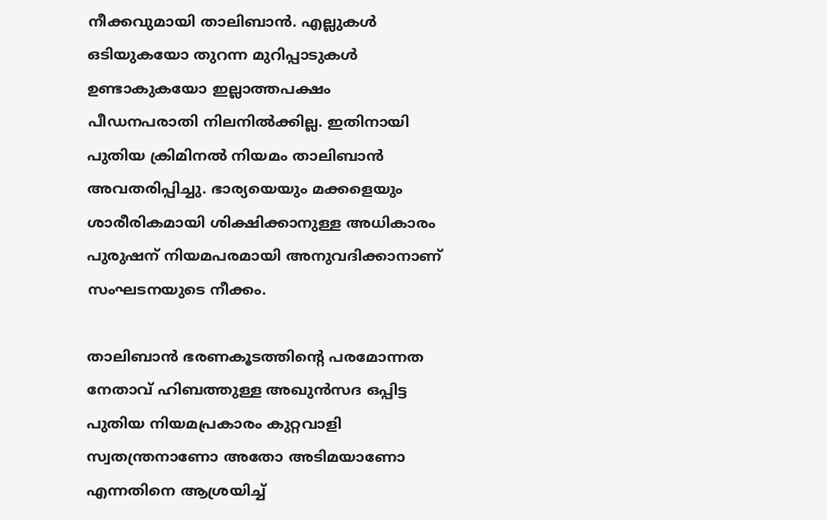നീക്കവുമായി താലിബാൻ. എല്ലുകൾ ഒടിയുകയോ തുറന്ന മുറിപ്പാടുകൾ ഉണ്ടാകുകയോ ഇല്ലാത്തപക്ഷം പീഡനപരാതി നിലനിൽക്കില്ല. ഇതിനായി പുതിയ ക്രിമിനൽ നിയമം താലിബാൻ അവതരിപ്പിച്ചു. ഭാര്യയെയും മക്കളെയും ശാരീരികമായി ശിക്ഷിക്കാനുള്ള അധികാരം പുരുഷന് നിയമപരമായി അനുവദിക്കാനാണ് സംഘടനയുടെ നീക്കം.

താലിബാൻ ഭരണകൂടത്തിന്റെ പരമോന്നത നേതാവ് ഹിബത്തുള്ള അഖുൻസദ ഒപ്പിട്ട പുതിയ നിയമപ്രകാരം കുറ്റവാളി സ്വതന്ത്രനാണോ അതോ അടിമയാണോ എന്നതിനെ ആശ്രയിച്ച്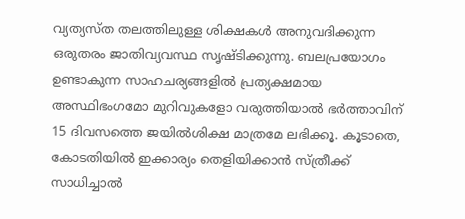വ്യത്യസ്ത തലത്തിലുള്ള ശിക്ഷകൾ അനുവദിക്കുന്ന ഒരുതരം ജാതിവ്യവസ്ഥ സൃഷ്ടിക്കുന്നു. ബലപ്രയോഗം ഉണ്ടാകുന്ന സാഹചര്യങ്ങളിൽ പ്രത്യക്ഷമായ അസ്ഥിഭംഗമോ മുറിവുകളോ വരുത്തിയാൽ ഭർത്താവിന് 15 ദിവസത്തെ ജയിൽശിക്ഷ മാത്രമേ ലഭിക്കൂ. കൂടാതെ, കോടതിയിൽ ഇക്കാര്യം തെളിയിക്കാൻ സ്ത്രീക്ക് സാധിച്ചാൽ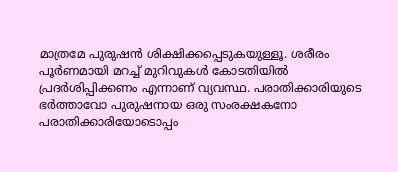മാത്രമേ പുരുഷൻ ശിക്ഷിക്കപ്പെടുകയുള്ളൂ. ശരീരം പൂർണമായി മറച്ച് മുറിവുകൾ കോടതിയിൽ പ്രദർശിപ്പിക്കണം എന്നാണ് വ്യവസ്ഥ. പരാതിക്കാരിയുടെ ഭർത്താവോ പുരുഷനായ ഒരു സംരക്ഷകനോ പരാതിക്കാരിയോടൊപ്പം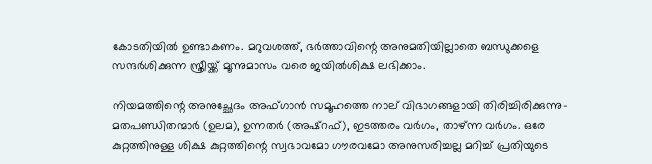കോടതിയിൽ ഉണ്ടാകണം. മറുവശത്ത്, ഭർത്താവിന്റെ അനുമതിയില്ലാതെ ബന്ധുക്കളെ സന്ദർശിക്കുന്ന സ്ത്രീയ്ക്ക് മൂന്നുമാസം വരെ ജയിൽശിക്ഷ ലഭിക്കാം.

നിയമത്തിന്റെ അനുച്ഛേദം അഫ്ഗാൻ സമൂഹത്തെ നാല് വിഭാഗങ്ങളായി തിരിച്ചിരിക്കുന്നു- മതപണ്ഡിതന്മാർ (ഉലമ), ഉന്നതർ (അഷ്‌റഫ്), ഇടത്തരം വർഗം, താഴ്ന്ന വർഗം. ഒരേ കുറ്റത്തിനുള്ള ശിക്ഷ കുറ്റത്തിന്റെ സ്വഭാവമോ ഗൗരവമോ അനുസരിച്ചല്ല മറിച്ച് പ്രതിയുടെ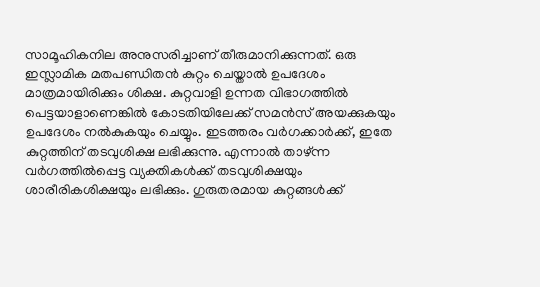സാമൂഹികനില അനുസരിച്ചാണ് തീരുമാനിക്കുന്നത്. ഒരു ഇസ്ലാമിക മതപണ്ഡിതൻ കുറ്റം ചെയ്താൽ ഉപദേശം മാത്രമായിരിക്കും ശിക്ഷ. കുറ്റവാളി ഉന്നത വിഭാഗത്തിൽ പെട്ടയാളാണെങ്കിൽ കോടതിയിലേക്ക് സമൻസ് അയക്കുകയും ഉപദേശം നൽകുകയും ചെയ്യും. ഇടത്തരം വർഗക്കാർക്ക്, ഇതേ കുറ്റത്തിന് തടവുശിക്ഷ ലഭിക്കുന്നു. എന്നാൽ താഴ്ന്ന വർഗത്തിൽപ്പെട്ട വ്യക്തികൾക്ക് തടവുശിക്ഷയും ശാരീരികശിക്ഷയും ലഭിക്കും. ഗുരുതരമായ കുറ്റങ്ങൾക്ക്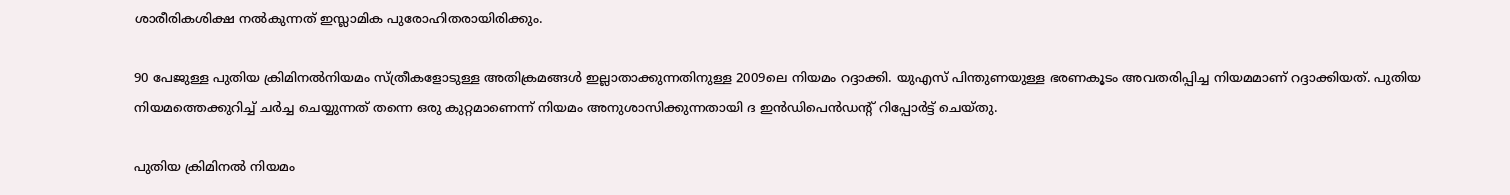ശാരീരികശിക്ഷ നൽകുന്നത് ഇസ്ലാമിക പുരോഹിതരായിരിക്കും.

90 പേജുള്ള പുതിയ ക്രിമിനൽനിയമം സ്ത്രീകളോടുള്ള അതിക്രമങ്ങൾ ഇല്ലാതാക്കുന്നതിനുള്ള 2009ലെ നിയമം റദ്ദാക്കി. യുഎസ് പിന്തുണയുള്ള ഭരണകൂടം അവതരിപ്പിച്ച നിയമമാണ് റദ്ദാക്കിയത്. പുതിയ നിയമത്തെക്കുറിച്ച് ചർച്ച ചെയ്യുന്നത് തന്നെ ഒരു കുറ്റമാണെന്ന് നിയമം അനുശാസിക്കുന്നതായി ദ ഇൻഡിപെൻഡന്റ് റിപ്പോർട്ട് ചെയ്തു.

പുതിയ ക്രിമിനൽ നിയമം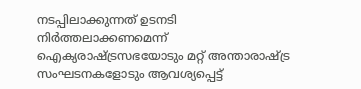നടപ്പിലാക്കുന്നത് ഉടനടി നിർത്തലാക്കണമെന്ന് ഐക്യരാഷ്ട്രസഭയോടും മറ്റ് അന്താരാഷ്ട്ര സംഘടനകളോടും ആവശ്യപ്പെട്ട്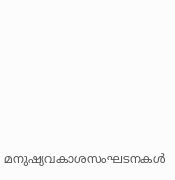മനുഷ്യവകാശസംഘടനകൾ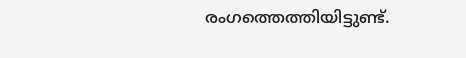രംഗത്തെത്തിയിട്ടുണ്ട്.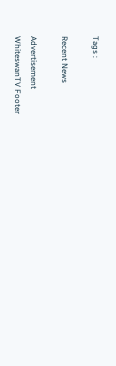Tags :

Recent News

Advertisement
WhiteswanTV Footer